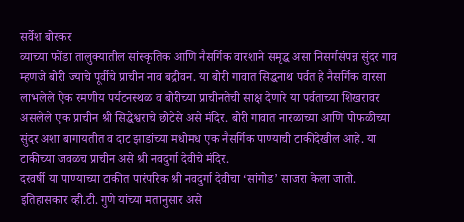सर्वेश बोरकर
व्याच्या फोंडा तालुक्यातील सांस्कृतिक आणि नैसर्गिक वारशाने समृद्ध असा निसर्गसंपन्न सुंदर गाव म्हणजे बोरी ज्याचे पूर्वीचे प्राचीन नाव बद्रीवन. या बोरी गावात सिद्धनाथ पर्वत हे नैसर्गिक वारसा लाभलेले ऐक रमणीय पर्यटनस्थळ व बोरीच्या प्राचीनतेची साक्ष देणारे या पर्वताच्या शिखरावर असलेले एक प्राचीन श्री सिद्धेश्वराचे छोटेसे असे मंदिर. बोरी गावात नारळाच्या आणि पोफळीच्या सुंदर अशा बागायतीत व दाट झाडांच्या मधोमध एक नैसर्गिक पाण्याची टाकीदेखील आहे. या टाकीच्या जवळच प्राचीन असे श्री नवदुर्गा देवीचे मंदिर.
दरवर्षी या पाण्याच्या टाकीत पारंपरिक श्री नवदुर्गा देवीचा ‘सांगोड’ साजरा केला जातो. इतिहासकार व्ही.टी. गुणे यांच्या मतानुसार असे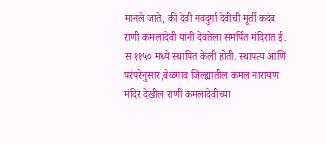मानले जाते, की देवी नवदुर्गा देवीची मूर्ती कदंब राणी कमलादेवी यांनी देवतेला समर्पित मंदिरात ई. स ११५० मध्ये स्थापित केली होती. स्थापत्य आणि परंपरेनुसार,बेळगाव जिल्ह्यातील कमल नारायण मंदिर देखील राणी कमलादेवीच्या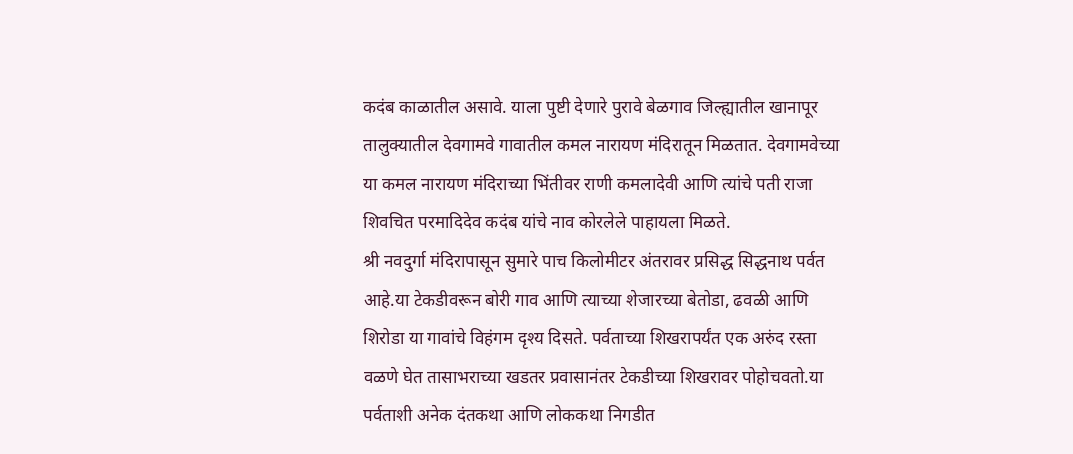कदंब काळातील असावे. याला पुष्टी देणारे पुरावे बेळगाव जिल्ह्यातील खानापूर तालुक्यातील देवगामवे गावातील कमल नारायण मंदिरातून मिळतात. देवगामवेच्या या कमल नारायण मंदिराच्या भिंतीवर राणी कमलादेवी आणि त्यांचे पती राजा शिवचित परमादिदेव कदंब यांचे नाव कोरलेले पाहायला मिळते.
श्री नवदुर्गा मंदिरापासून सुमारे पाच किलोमीटर अंतरावर प्रसिद्ध सिद्धनाथ पर्वत आहे.या टेकडीवरून बोरी गाव आणि त्याच्या शेजारच्या बेतोडा, ढवळी आणि शिरोडा या गावांचे विहंगम दृश्य दिसते. पर्वताच्या शिखरापर्यंत एक अरुंद रस्ता वळणे घेत तासाभराच्या खडतर प्रवासानंतर टेकडीच्या शिखरावर पोहोचवतो.या पर्वताशी अनेक दंतकथा आणि लोककथा निगडीत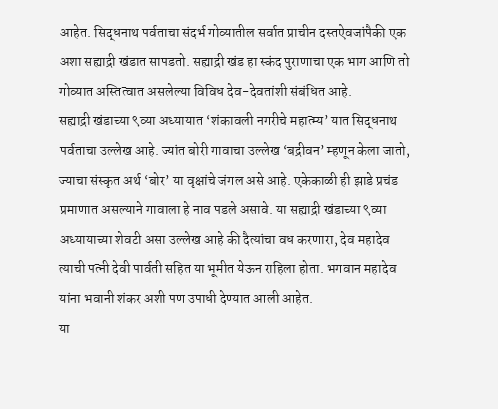आहेत. सिद्धनाथ पर्वताचा संदर्भ गोव्यातील सर्वात प्राचीन दस्तऐवजांपैकी एक अशा सह्याद्री खंडात सापडतो. सह्याद्री खंड हा स्कंद पुराणाचा एक भाग आणि तो गोव्यात अस्तित्वात असलेल्या विविध देव-देवतांशी संबंधित आहे.
सह्याद्री खंडाच्या ९व्या अध्यायात ‘शंकावली नगरीचे महात्म्य’ यात सिद्धनाथ पर्वताचा उल्लेख आहे. ज्यांत बोरी गावाचा उल्लेख ‘बद्रीवन’ म्हणून केला जातो, ज्याचा संस्कृत अर्थ ‘बोर’ या वृक्षांचे जंगल असे आहे. एकेकाळी ही झाडे प्रचंड प्रमाणात असल्याने गावाला हे नाव पडले असावे. या सह्याद्री खंडाच्या ९व्या अध्यायाच्या शेवटी असा उल्लेख आहे की दैत्यांचा वध करणारा, देव महादेव त्याची पत्नी देवी पार्वती सहित या भूमीत येऊन राहिला होता. भगवान महादेव यांना भवानी शंकर अशी पण उपाधी देण्यात आली आहेत.
या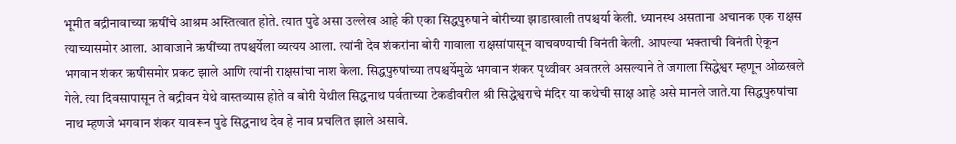भूमीत बद्रीनावाच्या ऋषींचे आश्रम अस्तित्वात होते. त्यात पुढे असा उल्लेख आहे की एका सिद्धपुरुषाने बोरीच्या झाडाखाली तपश्चर्या केली. ध्यानस्थ असताना अचानक एक राक्षस त्याच्यासमोर आला. आवाजाने ऋषींच्या तपश्चर्येला व्यत्यय आला. त्यांनी देव शंकरांना बोरी गावाला राक्षसांपासून वाचवण्याची विनंती केली. आपल्या भक्ताची विनंती ऐकून भगवान शंकर ऋषीसमोर प्रकट झाले आणि त्यांनी राक्षसांचा नाश केला. सिद्धपुरुषांच्या तपश्चर्येमुळे भगवान शंकर पृथ्वीवर अवतरले असल्याने ते जगाला सिद्धेश्वर म्हणून ओळखले गेले. त्या दिवसापासून ते बद्रीवन येथे वास्तव्यास होते व बोरी येथील सिद्धनाथ पर्वताच्या टेकडीवरील श्री सिद्धेश्वराचे मंदिर या कथेची साक्ष आहे असे मानले जाते.या सिद्धपुरुषांचा नाथ म्हणजे भगवान शंकर यावरून पुढे सिद्धनाथ देव हे नाव प्रचलित झाले असावे.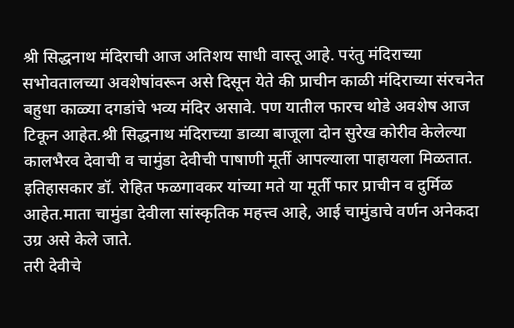श्री सिद्धनाथ मंदिराची आज अतिशय साधी वास्तू आहे. परंतु मंदिराच्या सभोवतालच्या अवशेषांवरून असे दिसून येते की प्राचीन काळी मंदिराच्या संरचनेत बहुधा काळ्या दगडांचे भव्य मंदिर असावे. पण यातील फारच थोडे अवशेष आज टिकून आहेत.श्री सिद्धनाथ मंदिराच्या डाव्या बाजूला दोन सुरेख कोरीव केलेल्या कालभैरव देवाची व चामुंडा देवीची पाषाणी मूर्ती आपल्याला पाहायला मिळतात. इतिहासकार डॉ. रोहित फळगावकर यांच्या मते या मूर्ती फार प्राचीन व दुर्मिळ आहेत.माता चामुंडा देवीला सांस्कृतिक महत्त्व आहे, आई चामुंडाचे वर्णन अनेकदा उग्र असे केले जाते.
तरी देवीचे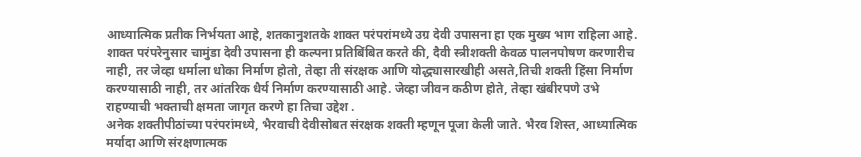आध्यात्मिक प्रतीक निर्भयता आहे, शतकानुशतके शाक्त परंपरांमध्ये उग्र देवी उपासना हा एक मुख्य भाग राहिला आहे. शाक्त परंपरेनुसार चामुंडा देवी उपासना ही कल्पना प्रतिबिंबित करते की, दैवी स्त्रीशक्ती केवळ पालनपोषण करणारीच नाही, तर जेव्हा धर्माला धोका निर्माण होतो, तेव्हा ती संरक्षक आणि योद्ध्यासारखीही असते,तिची शक्ती हिंसा निर्माण करण्यासाठी नाही, तर आंतरिक धैर्य निर्माण करण्यासाठी आहे. जेव्हा जीवन कठीण होते, तेव्हा खंबीरपणे उभे राहण्याची भक्ताची क्षमता जागृत करणे हा तिचा उद्देश .
अनेक शक्तीपीठांच्या परंपरांमध्ये, भैरवाची देवीसोबत संरक्षक शक्ती म्हणून पूजा केली जाते. भैरव शिस्त, आध्यात्मिक मर्यादा आणि संरक्षणात्मक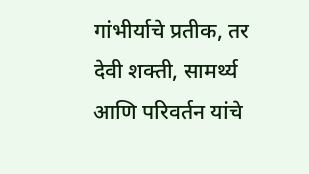गांभीर्याचे प्रतीक, तर देवी शक्ती, सामर्थ्य आणि परिवर्तन यांचे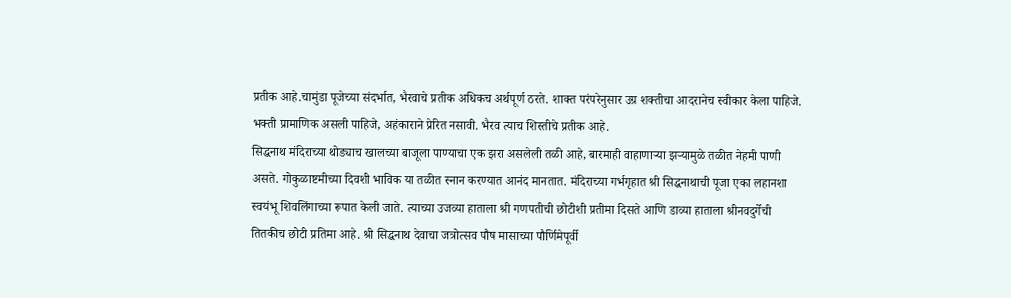प्रतीक आहे.चामुंडा पूजेच्या संदर्भात, भैरवाचे प्रतीक अधिकच अर्थपूर्ण ठरते. शाक्त परंपरेनुसार उग्र शक्तीचा आदरानेच स्वीकार केला पाहिजे. भक्ती प्रामाणिक असली पाहिजे, अहंकाराने प्रेरित नसावी. भैरव त्याच शिस्तीचे प्रतीक आहे.
सिद्धनाथ मंदिराच्या थोड्याच खालच्या बाजूला पाण्याचा एक झरा असलेली तळी आहे, बारमाही वाहाणाऱ्या झऱ्यामुळे तळीत नेहमी पाणी असते. गोकुळाष्टमीच्या दिवशी भाविक या तळीत स्नान करण्यात आनंद मानतात. मंदिराच्या गर्भगृहात श्री सिद्धनाथाची पूजा एका लहानशा स्वयंभू शिवलिंगाच्या रूपात केली जाते. त्याच्या उजव्या हाताला श्री गणपतीची छोटीशी प्रतीमा दिसते आणि डाव्या हाताला श्रीनवदुर्गेची तितकीच छोटी प्रतिमा आहे. श्री सिद्धनाथ देवाचा जत्रोत्सव पौष मासाच्या पौर्णिमेपूर्वी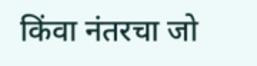किंवा नंतरचा जो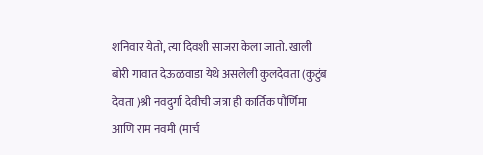शनिवार येतो, त्या दिवशी साजरा केला जातो. खाली बोरी गावात देऊळवाडा येथे असलेली कुलदेवता (कुटुंब देवता )श्री नवदुर्गा देवीची जत्रा ही कार्तिक पौर्णिमा आणि राम नवमी (मार्च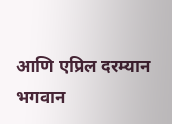आणि एप्रिल दरम्यान भगवान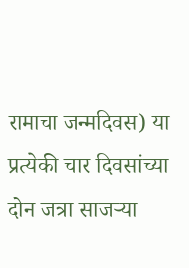रामाचा जन्मदिवस) या प्रत्येकी चार दिवसांच्या दोन जत्रा साजऱ्या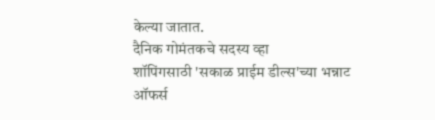केल्या जातात.
दैनिक गोमंतकचे सदस्य व्हा
शॉपिंगसाठी 'सकाळ प्राईम डील्स'च्या भन्नाट ऑफर्स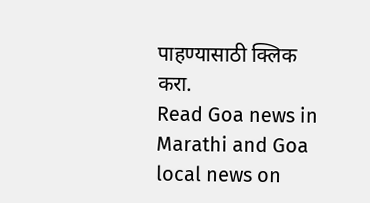पाहण्यासाठी क्लिक करा.
Read Goa news in Marathi and Goa local news on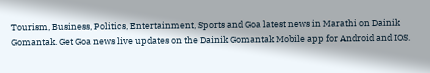Tourism, Business, Politics, Entertainment, Sports and Goa latest news in Marathi on Dainik Gomantak. Get Goa news live updates on the Dainik Gomantak Mobile app for Android and IOS.